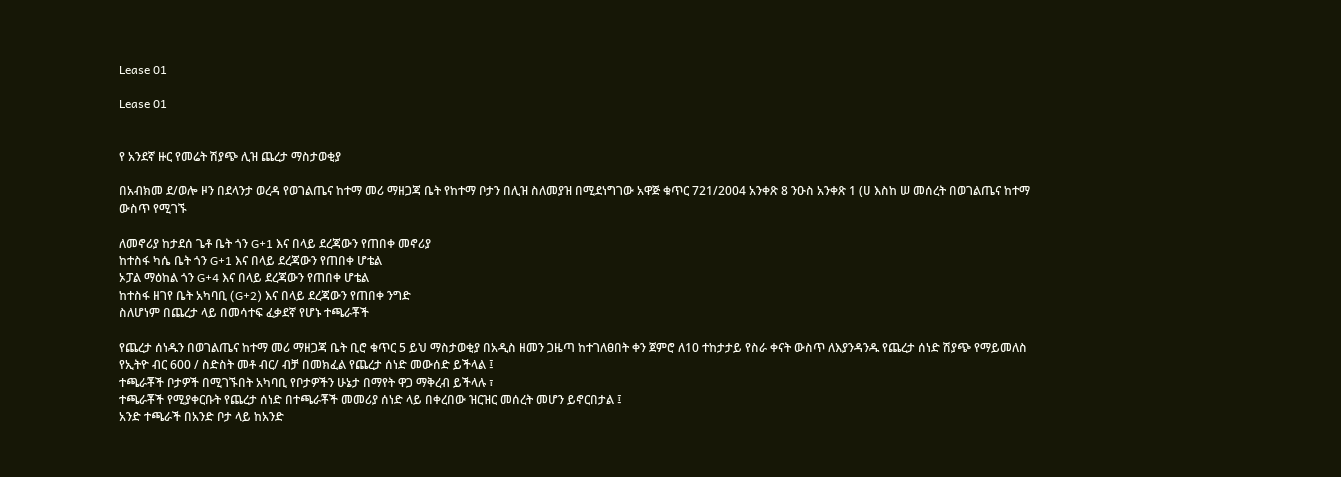Lease 01

Lease 01


የ አንደኛ ዙር የመሬት ሽያጭ ሊዝ ጨረታ ማስታወቂያ

በአብክመ ደ/ወሎ ዞን በደላንታ ወረዳ የወገልጤና ከተማ መሪ ማዘጋጃ ቤት የከተማ ቦታን በሊዝ ስለመያዝ በሚደነግገው አዋጅ ቁጥር 721/2004 አንቀጽ 8 ንዑስ አንቀጽ 1 (ሀ እስከ ሠ መሰረት በወገልጤና ከተማ ውስጥ የሚገኙ

ለመኖሪያ ከታደሰ ጌቶ ቤት ጎን G+1 እና በላይ ደረጃውን የጠበቀ መኖሪያ
ከተስፋ ካሴ ቤት ጎን G+1 እና በላይ ደረጃውን የጠበቀ ሆቴል
ኦፓል ማዕከል ጎን G+4 እና በላይ ደረጃውን የጠበቀ ሆቴል
ከተስፋ ዘገየ ቤት አካባቢ (G+2) እና በላይ ደረጃውን የጠበቀ ንግድ
ስለሆነም በጨረታ ላይ በመሳተፍ ፈቃደኛ የሆኑ ተጫራቾች

የጨረታ ሰነዱን በወገልጤና ከተማ መሪ ማዘጋጃ ቤት ቢሮ ቁጥር 5 ይህ ማስታወቂያ በአዲስ ዘመን ጋዜጣ ከተገለፀበት ቀን ጀምሮ ለ10 ተከታታይ የስራ ቀናት ውስጥ ለእያንዳንዱ የጨረታ ሰነድ ሽያጭ የማይመለስ የኢትዮ ብር 600 / ስድስት መቶ ብር/ ብቻ በመክፈል የጨረታ ሰነድ መውሰድ ይችላል ፤
ተጫራቾች ቦታዎች በሚገኙበት አካባቢ የቦታዎችን ሁኔታ በማየት ዋጋ ማቅረብ ይችላሉ ፣
ተጫራቾች የሚያቀርቡት የጨረታ ሰነድ በተጫራቾች መመሪያ ሰነድ ላይ በቀረበው ዝርዝር መሰረት መሆን ይኖርበታል ፤
አንድ ተጫራች በአንድ ቦታ ላይ ከአንድ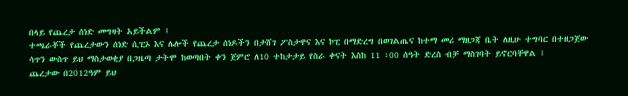በላይ የጨረታ ሰነድ መግዛት አይችልም ፤
ተጫራቾች የጨረታውን ሰነድ ሲፒኦ እና ሌሎች የጨረታ ሰነዶችን በታሸገ ፖስታዋና እና ኮፒ በማድረግ በወገልጤና ከተማ መሪ ማዘጋጃ ቤት ለዚሁ ተግባር በተዘጋጀው ሳጥን ውስጥ ይህ ማስታወቂያ በጋዜጣ ታትሞ ከወጣበት ቀን ጀምሮ ለ10 ተከታታይ የስራ ቀናት እስከ 11 ፡00 ሰዓት ድረስ ብቻ ማስገባት ይኖርባቸዋል ፤
ጨረታው በ2012ዓም ይህ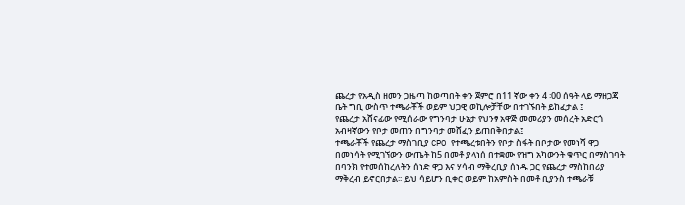ጨረታ የአዲስ ዘመን ጋዜጣ ከወጣበት ቀን ጀምሮ በ11 ኛው ቀን 4 ፡00 ሰዓት ላይ ማዘጋጃ ቤት ግቢ ውስጥ ተጫራቾች ወይም ህጋዊ ወኪሎቻቸው በተገኙበት ይከፈታል ፤
የጨረታ አሸናፊው የሚሰራው የግንባታ ሁኔታ የህንፃ አዋጅ መመሪያን መሰረት አድርጎ አብዛኛውን የቦታ መጠን በግንባታ መሸፈን ይጠበቅበታል፤
ተጫራቾች የጨረታ ማስገቢያ CPO የተጫረቱበትን የቦታ ስፋት በቦታው የመነሻ ዋጋ በመነሳት የሚገኘውን ውጤት ከ5 በመቶ ያላነሰ በተቋሙ የዝግ አካውንት ቁጥር በማስገባት በባንክ የተመሰከረለትን ሰነድ ዋጋ እና ሃሳብ ማቅረቢያ ሰነዱ ጋር የጨረታ ማስከበሪያ ማቅረብ ይኖርበታል፡፡ ይህ ሳይሆን ቢቀር ወይም ከአምስት በመቶ ቢያንስ ተጫራቹ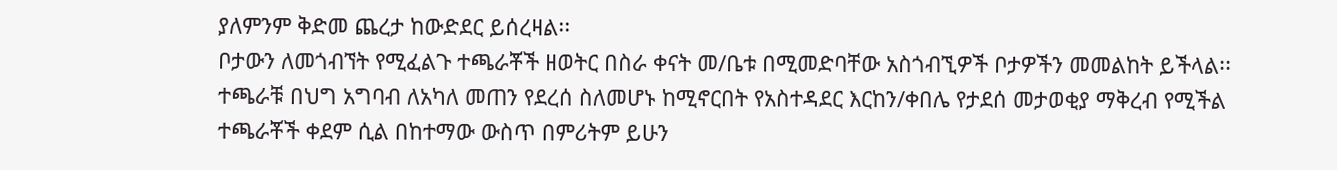ያለምንም ቅድመ ጨረታ ከውድደር ይሰረዛል፡፡
ቦታውን ለመጎብኘት የሚፈልጉ ተጫራቾች ዘወትር በስራ ቀናት መ/ቤቱ በሚመድባቸው አስጎብኚዎች ቦታዎችን መመልከት ይችላል፡፡
ተጫራቹ በህግ አግባብ ለአካለ መጠን የደረሰ ስለመሆኑ ከሚኖርበት የአስተዳደር እርከን/ቀበሌ የታደሰ መታወቂያ ማቅረብ የሚችል
ተጫራቾች ቀደም ሲል በከተማው ውስጥ በምሪትም ይሁን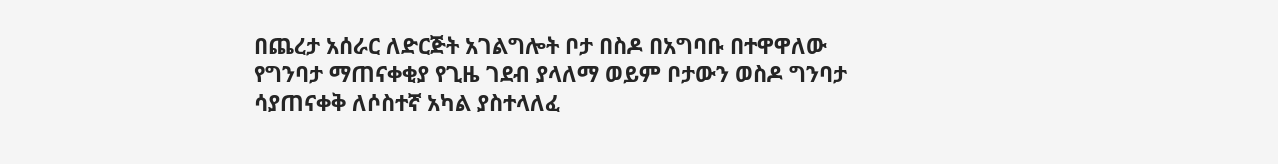በጨረታ አሰራር ለድርጅት አገልግሎት ቦታ በስዶ በአግባቡ በተዋዋለው የግንባታ ማጠናቀቂያ የጊዜ ገደብ ያላለማ ወይም ቦታውን ወስዶ ግንባታ ሳያጠናቀቅ ለሶስተኛ አካል ያስተላለፈ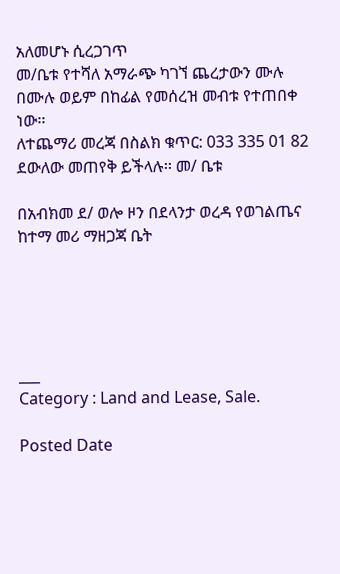አለመሆኑ ሲረጋገጥ
መ/ቤቱ የተሻለ አማራጭ ካገኘ ጨረታውን ሙሉ በሙሉ ወይም በከፊል የመሰረዝ መብቱ የተጠበቀ ነው፡፡
ለተጨማሪ መረጃ በስልክ ቁጥር: 033 335 01 82 ደውለው መጠየቅ ይችላሉ፡፡ መ/ ቤቱ

በአብክመ ደ/ ወሎ ዞን በደላንታ ወረዳ የወገልጤና ከተማ መሪ ማዘጋጃ ቤት





___
Category : Land and Lease, Sale.

Posted Date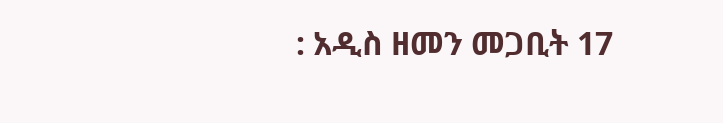: አዲስ ዘመን መጋቢት 17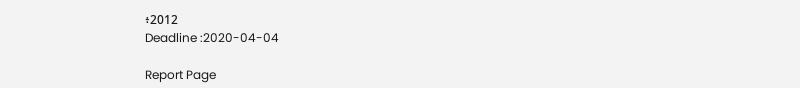፥2012
Deadline :2020-04-04

Report Page